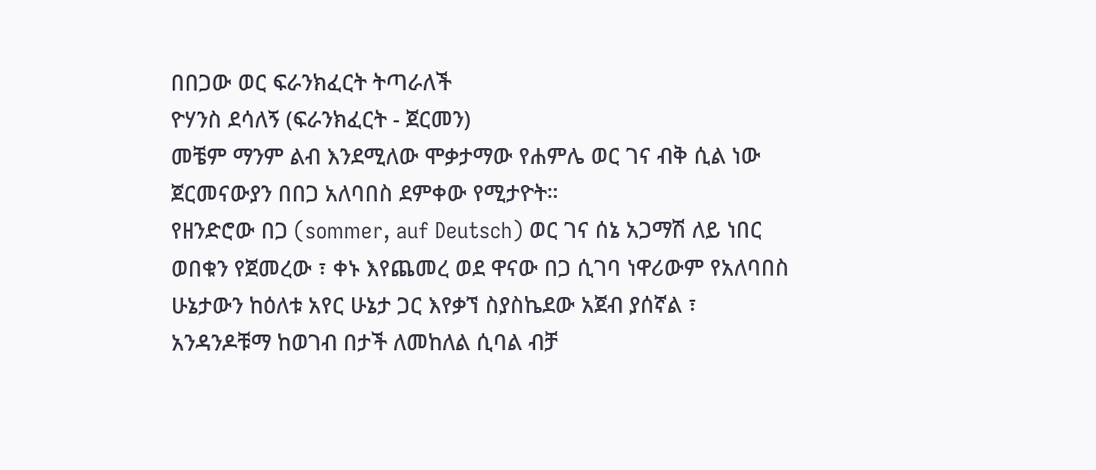በበጋው ወር ፍራንክፈርት ትጣራለች
ዮሃንስ ደሳለኝ (ፍራንክፈርት - ጀርመን)
መቼም ማንም ልብ እንደሚለው ሞቃታማው የሐምሌ ወር ገና ብቅ ሲል ነው ጀርመናውያን በበጋ አለባበስ ደምቀው የሚታዮት።
የዘንድሮው በጋ (sommer, auf Deutsch) ወር ገና ሰኔ አጋማሽ ለይ ነበር ወበቁን የጀመረው ፣ ቀኑ እየጨመረ ወደ ዋናው በጋ ሲገባ ነዋሪውም የአለባበስ ሁኔታውን ከዕለቱ አየር ሁኔታ ጋር እየቃኘ ስያስኬደው አጀብ ያሰኛል ፣ አንዳንዶቹማ ከወገብ በታች ለመከለል ሲባል ብቻ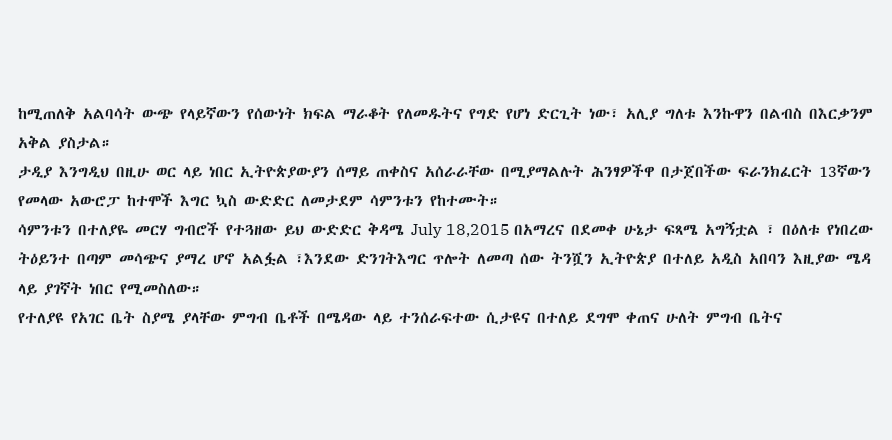ከሚጠለቅ አልባሳት ውጭ የላይኛውን የሰውነት ክፍል ማራቆት የለመዱትና የግድ የሆነ ድርጊት ነው፣ አሊያ ግለቱ እንኩዋን በልብስ በእርቃንም አቅል ያስታል።
ታዲያ እንግዲህ በዚሁ ወር ላይ ነበር ኢትዮጵያውያን ሰማይ ጠቀስና አሰራራቸው በሚያማልሉት ሕንፃዎችዋ በታጀበችው ፍራንክፈርት 13ኛውን የመላው አውሮፓ ከተሞች እግር ኳስ ውድድር ለመታደም ሳምንቱን የከተሙት።
ሳምንቱን በተለያዬ መርሃ ግብሮች የተጓዘው ይህ ውድድር ቅዳሜ July 18,2015 በአማረና በደመቀ ሁኔታ ፍጻሜ አግኝቷል ፣ በዕለቱ የነበረው ትዕይንተ በጣም መሳጭና ያማረ ሆኖ አልፏል ፣እንደው ድንገትእግር ጥሎት ለመጣ ሰው ትንሿን ኢትዮጵያ በተለይ አዲስ አበባን እዚያው ሜዳ ላይ ያገኛት ነበር የሚመስለው።
የተለያዩ የአገር ቤት ስያሜ ያላቸው ምግብ ቤቶች በሜዳው ላይ ተንሰራፍተው ሲታዩና በተለይ ደግሞ ቀጠና ሁለት ምግብ ቤትና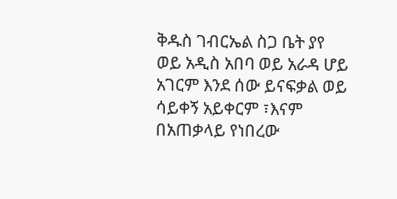ቅዱስ ገብርኤል ስጋ ቤት ያየ
ወይ አዲስ አበባ ወይ አራዳ ሆይ
አገርም እንደ ሰው ይናፍቃል ወይ
ሳይቀኝ አይቀርም ፣እናም በአጠቃላይ የነበረው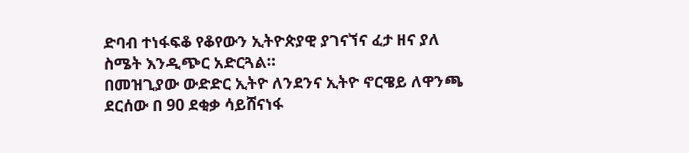ድባብ ተነፋፍቆ የቆየውን ኢትዮጵያዊ ያገናኘና ፈታ ዘና ያለ ስሜት እንዲጭር አድርጓል።
በመዝጊያው ውድድር ኢትዮ ለንደንና ኢትዮ ኖርዌይ ለዋንጫ ደርሰው በ 90 ደቂቃ ሳይሸናነፋ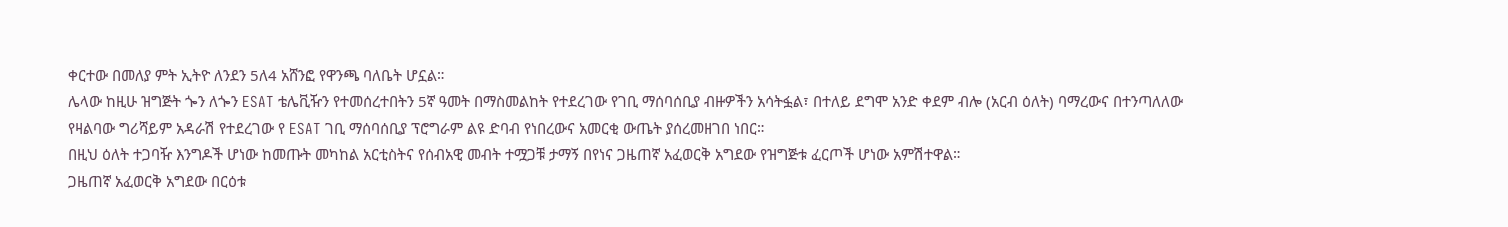ቀርተው በመለያ ምት ኢትዮ ለንደን 5ለ4 አሸንፎ የዋንጫ ባለቤት ሆኗል።
ሌላው ከዚሁ ዝግጅት ጐን ለጐን ESAT ቴሌቪዥን የተመሰረተበትን 5ኛ ዓመት በማስመልከት የተደረገው የገቢ ማሰባሰቢያ ብዙዎችን አሳትፏል፣ በተለይ ደግሞ አንድ ቀደም ብሎ (አርብ ዕለት) ባማረውና በተንጣለለው የዛልባው ግሪሻይም አዳራሽ የተደረገው የ ESAT ገቢ ማሰባሰቢያ ፕሮግራም ልዩ ድባብ የነበረውና አመርቂ ውጤት ያሰረመዘገበ ነበር።
በዚህ ዕለት ተጋባዥ እንግዶች ሆነው ከመጡት መካከል አርቲስትና የሰብአዊ መብት ተሟጋቹ ታማኝ በየነና ጋዜጠኛ አፈወርቅ አግደው የዝግጅቱ ፈርጦች ሆነው አምሽተዋል።
ጋዜጠኛ አፈወርቅ አግደው በርዕቱ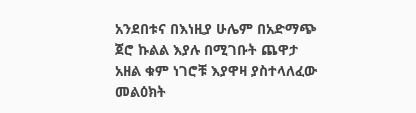አንደበቱና በእነዚያ ሁሌም በአድማጭ ጀሮ ኩልል እያሉ በሚገቡት ጨዋታ አዘል ቁም ነገሮቹ እያዋዛ ያስተላለፈው መልዕክት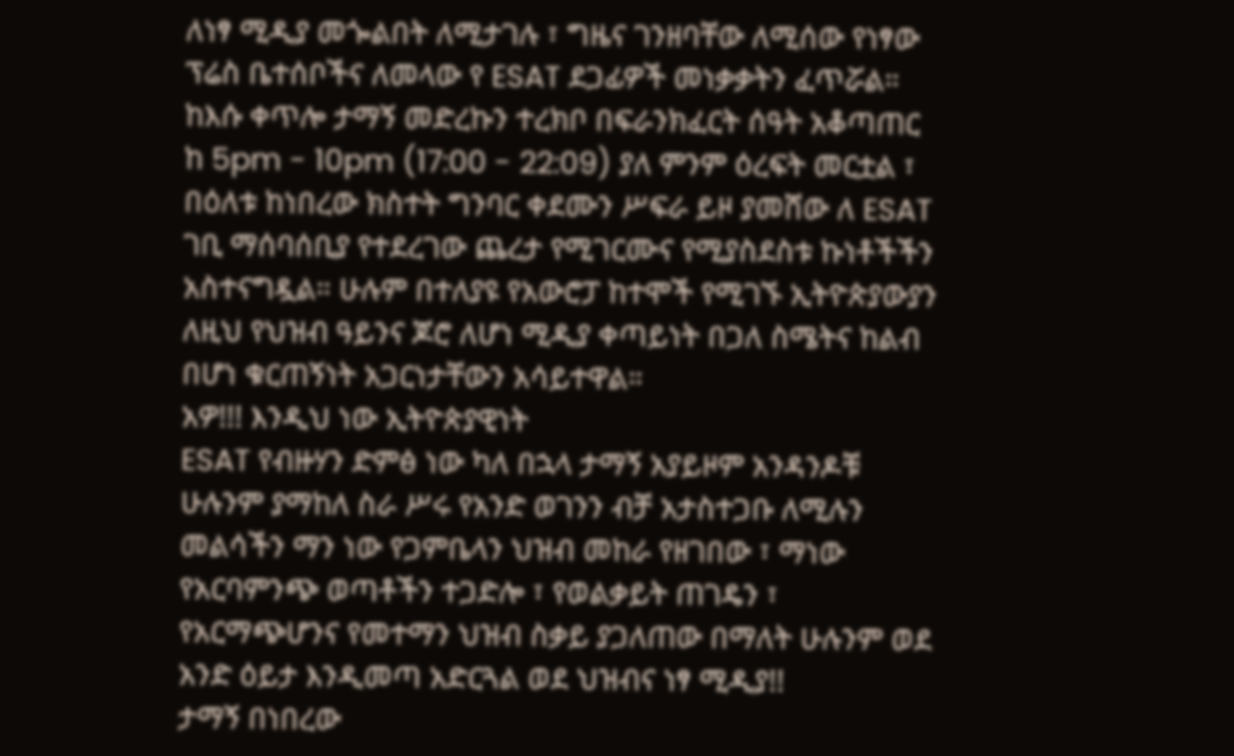ለነፃ ሚዲያ መጐልበት ለሚታገሉ ፣ ግዜና ገንዘባቸው ለሚሰው የነፃው ፕሬስ ቤተሰቦችና ለመላው የ ESAT ደጋፊዎች መነቃቃትን ፈጥሯል።
ከእሱ ቀጥሎ ታማኝ መድረኩን ተረክቦ በፍራንክፈርት ሰዓት አቆጣጠር ከ 5pm - 10pm (17:00 - 22:09) ያለ ምንም ዕረፍት መርቷል ፣ በዕለቱ ከነበረው ክስተት ግንባር ቀደሙን ሥፍራ ይዞ ያመሸው ለ ESAT ገቢ ማሰባሰቢያ የተደረገው ጨረታ የሚገርሙና የሚያስደስቱ ኩነቶችችን አስተናግዷል። ሁሉም በተለያዩ የአውሮፓ ከተሞች የሚገኙ ኢትዮጵያውያን ለዚህ የህዝብ ዓይንና ጆሮ ለሆነ ሚዲያ ቀጣይነት በጋለ ስሜትና ከልብ በሆነ ቁርጠኝነት አጋርነታቸውን አሳይተዋል።
አዎ!!! እንዲህ ነው ኢትዮጵያዊነት
ESAT የብዙሃን ድምፅ ነው ካለ በኋላ ታማኝ አያይዞም አንዳንዶቹ ሁሉንም ያማከለ ስራ ሥሩ የአንድ ወገንን ብቻ አታስተጋቡ ለሚሉን መልሳችን ማን ነው የጋምቤላን ህዝብ መከራ የዘገበው ፣ ማነው የአርባምንጭ ወጣቶችን ተጋድሎ ፣ የወልቃይት ጠገዴን ፣ የአርማጭሆንና የመተማን ህዝብ ስቃይ ያጋለጠው በማለት ሁሉንም ወደ አንድ ዕይታ እንዲመጣ አድርጓል ወደ ህዝብና ነፃ ሚዲያ!!
ታማኝ በነበረው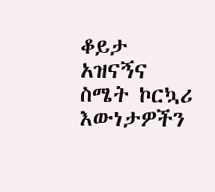ቆይታ አዝናኝና ስሜት ኮርኳሪ እውነታዎችን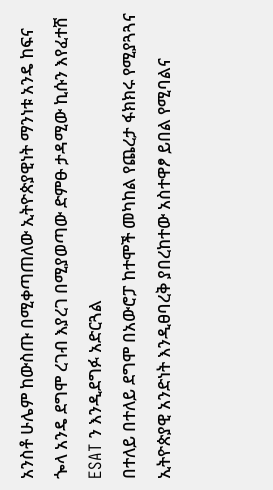አንስቶ ሁሌም ከውስጡ በሚቀጣጠለው ኢትዮጵያዊነት ማንነቱ አንዴ ከፍና ጐላ አንዴ ደግሞ ረገብ እያረገ በሚያወጣው ድምፁ ታዳሚው ኪሱን እየፈተሸ ESAT ን እንዲደግፉ አድርጓል
በተለይ በተለይ ደግሞ በአውሮፓ ከተሞች መካከል የጨረታ ፋክክሩ የሚያጓጓና ኢትዮጵያዊ አንድነት እንዲፀባረቅ ያበረከተው አስተዋፆ ይበል የሚባልና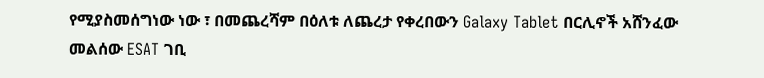የሚያስመሰግነው ነው ፣ በመጨረሻም በዕለቱ ለጨረታ የቀረበውን Galaxy Tablet በርሊኖች አሸንፈው መልሰው ESAT ገቢ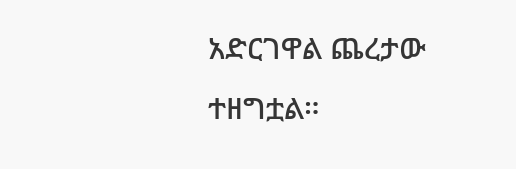አድርገዋል ጨረታው ተዘግቷል።